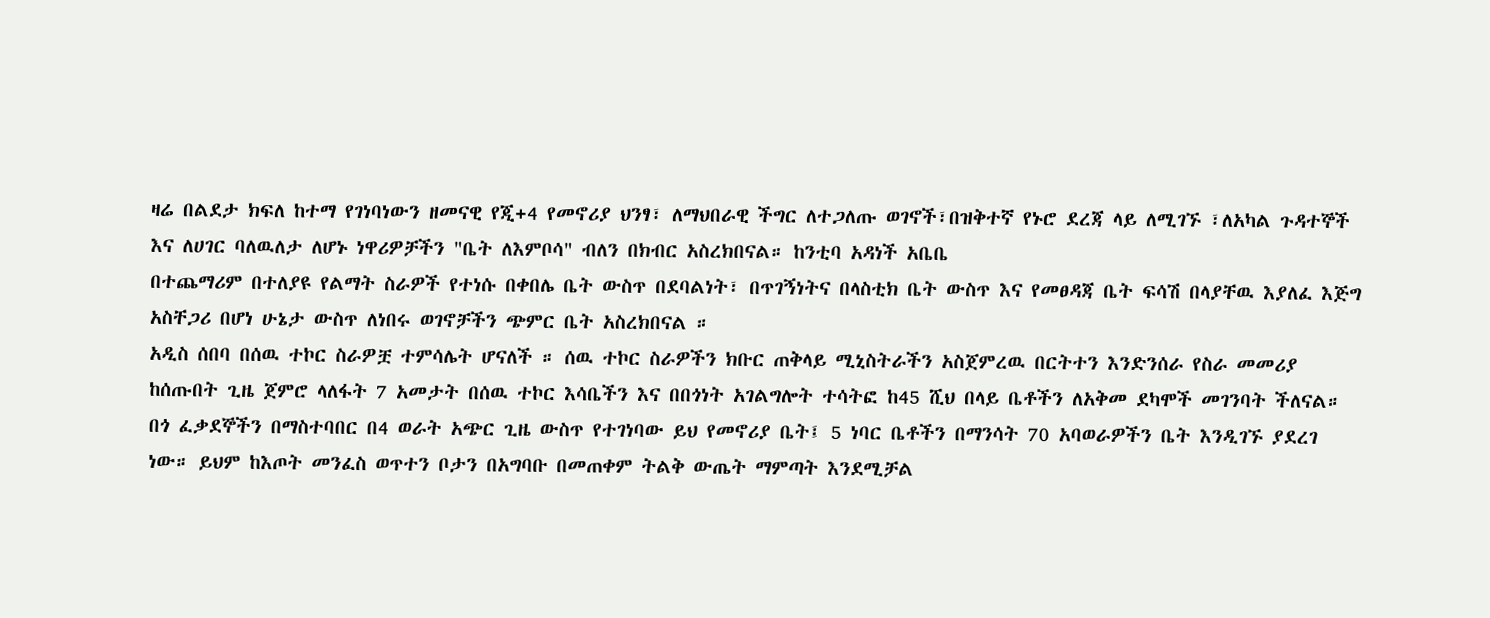ዛሬ በልደታ ክፍለ ከተማ የገነባነውን ዘመናዊ የጂ+4 የመኖሪያ ህንፃ፣ ለማህበራዊ ችግር ለተጋለጡ ወገኖች፣በዝቅተኛ የኑሮ ደረጃ ላይ ለሚገኙ ፣ለአካል ጉዳተኞች እና ለሀገር ባለዉለታ ለሆኑ ነዋሪዎቻችን "ቤት ለእምቦሳ" ብለን በክብር አስረክበናል። ከንቲባ አዳነች አቤቤ
በተጨማሪም በተለያዩ የልማት ስራዎች የተነሱ በቀበሌ ቤት ውስጥ በደባልነት፣ በጥገኝነትና በላስቲክ ቤት ውስጥ እና የመፀዳጃ ቤት ፍሳሽ በላያቸዉ እያለፈ እጅግ አስቸጋሪ በሆነ ሁኔታ ውስጥ ለነበሩ ወገኖቻችን ጭምር ቤት አስረክበናል ።
አዲስ ሰበባ በሰዉ ተኮር ስራዎቿ ተምሳሌት ሆናለች ። ሰዉ ተኮር ስራዎችን ክቡር ጠቅላይ ሚኒስትራችን አስጀምረዉ በርትተን እንድንሰራ የስራ መመሪያ ከሰጡበት ጊዜ ጀምሮ ላለፋት 7 አመታት በሰዉ ተኮር እሳቤችን እና በበጎነት አገልግሎት ተሳትፎ ከ45 ሺህ በላይ ቤቶችን ለአቅመ ደካሞች መገንባት ችለናል።
በጎ ፈቃደኞችን በማስተባበር በ4 ወራት አጭር ጊዜ ውስጥ የተገነባው ይህ የመኖሪያ ቤት፤ 5 ነባር ቤቶችን በማንሳት 70 አባወራዎችን ቤት እንዲገኙ ያደረገ ነው። ይህም ከእጦት መንፈስ ወጥተን ቦታን በአግባቡ በመጠቀም ትልቅ ውጤት ማምጣት እንደሚቻል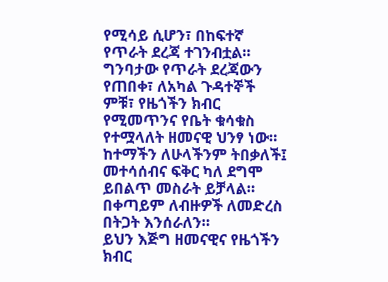የሚሳይ ሲሆን፣ በከፍተኛ የጥራት ደረጃ ተገንብቷል። ግንባታው የጥራት ደረጃውን የጠበቀ፣ ለአካል ጉዳተኞች ምቹ፣ የዜጎችን ክብር የሚመጥንና የቤት ቁሳቁስ የተሟላለት ዘመናዊ ህንፃ ነው።
ከተማችን ለሁላችንም ትበቃለች፤ መተሳሰብና ፍቅር ካለ ደግሞ ይበልጥ መስራት ይቻላል። በቀጣይም ለብዙዎች ለመድረስ በትጋት እንሰራለን።
ይህን እጅግ ዘመናዊና የዜጎችን ክብር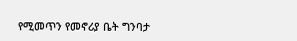የሚመጥን የመኖሪያ ቤት ግንባታ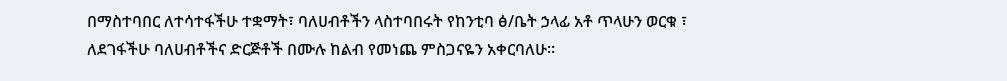በማስተባበር ለተሳተፋችሁ ተቋማት፣ ባለሀብቶችን ላስተባበሩት የከንቲባ ፅ/ቤት ኃላፊ አቶ ጥላሁን ወርቁ ፣ ለደገፋችሁ ባለሀብቶችና ድርጅቶች በሙሉ ከልብ የመነጨ ምስጋናዬን አቀርባለሁ።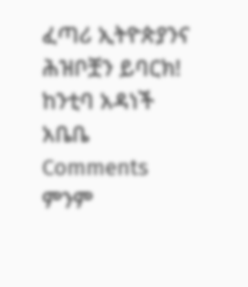ፈጣሪ ኢትዮጵያንና ሕዝቦቿን ይባርክ!
ከንቲባ አዳነች አቤቤ
Comments
ምንም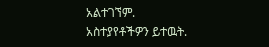አልተገኘም.
አስተያየቶችዎን ይተዉት.